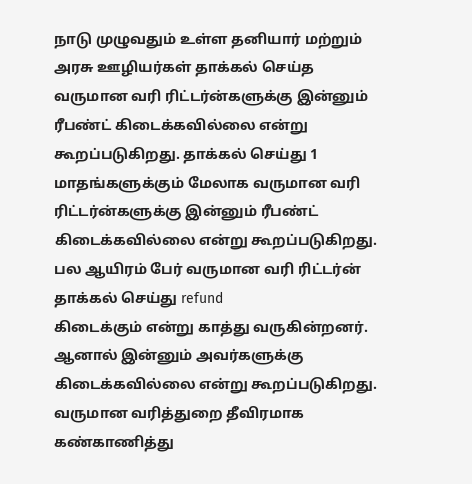நாடு முழுவதும் உள்ள தனியார் மற்றும் அரசு ஊழியர்கள் தாக்கல் செய்த
வருமான வரி ரிட்டர்ன்களுக்கு இன்னும் ரீபண்ட் கிடைக்கவில்லை என்று
கூறப்படுகிறது. தாக்கல் செய்து 1 மாதங்களுக்கும் மேலாக வருமான வரி
ரிட்டர்ன்களுக்கு இன்னும் ரீபண்ட் கிடைக்கவில்லை என்று கூறப்படுகிறது.
பல ஆயிரம் பேர் வருமான வரி ரிட்டர்ன் தாக்கல் செய்து refund
கிடைக்கும் என்று காத்து வருகின்றனர். ஆனால் இன்னும் அவர்களுக்கு
கிடைக்கவில்லை என்று கூறப்படுகிறது. வருமான வரித்துறை தீவிரமாக கண்காணித்து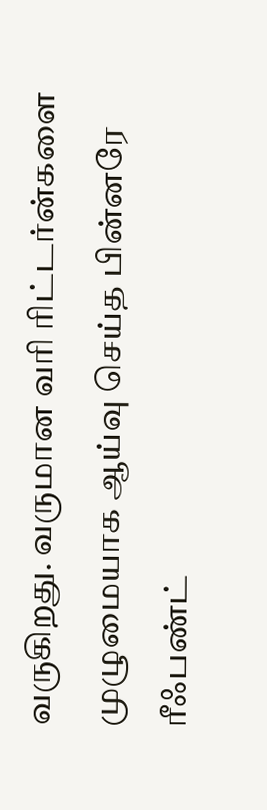வருகிறது. வருமான வரி ரிட்டர்ன்களை முழுமையாக ஆய்வு செய்த பின்னரே
ரீஃபண்ட்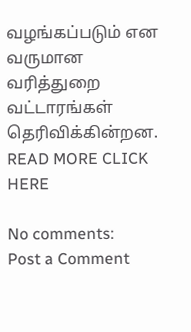வழங்கப்படும் என வருமான வரித்துறை வட்டாரங்கள் தெரிவிக்கின்றன.
READ MORE CLICK HERE

No comments:
Post a Comment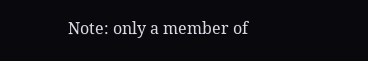Note: only a member of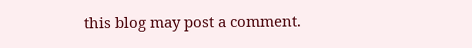this blog may post a comment.